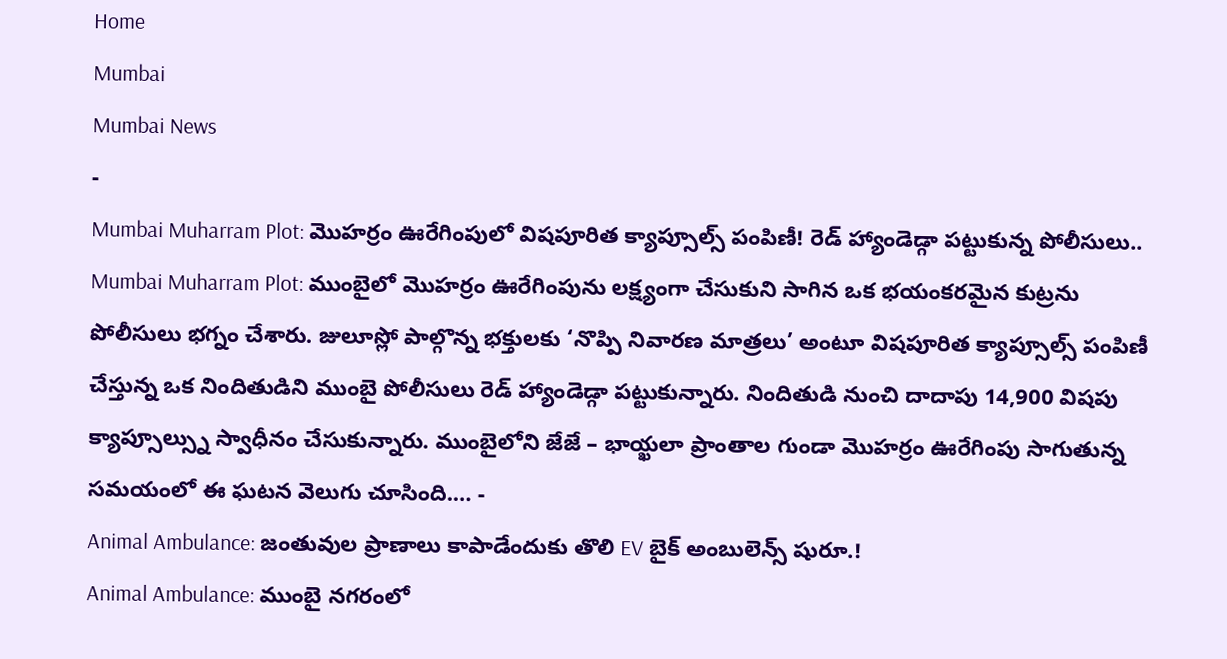Home
Mumbai
Mumbai News
-
Mumbai Muharram Plot: మొహర్రం ఊరేగింపులో విషపూరిత క్యాప్సూల్స్ పంపిణీ! రెడ్ హ్యాండెడ్గా పట్టుకున్న పోలీసులు..
Mumbai Muharram Plot: ముంబైలో మొహర్రం ఊరేగింపును లక్ష్యంగా చేసుకుని సాగిన ఒక భయంకరమైన కుట్రను పోలీసులు భగ్నం చేశారు. జులూస్లో పాల్గొన్న భక్తులకు ‘నొప్పి నివారణ మాత్రలు’ అంటూ విషపూరిత క్యాప్సూల్స్ పంపిణీ చేస్తున్న ఒక నిందితుడిని ముంబై పోలీసులు రెడ్ హ్యాండెడ్గా పట్టుకున్నారు. నిందితుడి నుంచి దాదాపు 14,900 విషపు క్యాప్సూల్స్ను స్వాధీనం చేసుకున్నారు. ముంబైలోని జేజే – భాయ్ఖలా ప్రాంతాల గుండా మొహర్రం ఊరేగింపు సాగుతున్న సమయంలో ఈ ఘటన వెలుగు చూసింది.… -
Animal Ambulance: జంతువుల ప్రాణాలు కాపాడేందుకు తొలి EV బైక్ అంబులెన్స్ షురూ.!
Animal Ambulance: ముంబై నగరంలో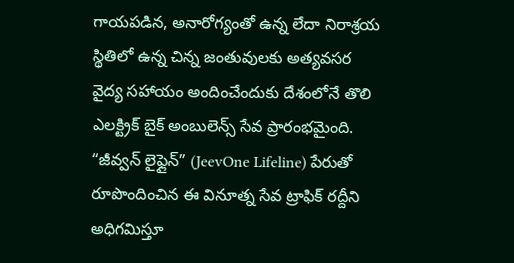గాయపడిన, అనారోగ్యంతో ఉన్న లేదా నిరాశ్రయ స్థితిలో ఉన్న చిన్న జంతువులకు అత్యవసర వైద్య సహాయం అందించేందుకు దేశంలోనే తొలి ఎలక్ట్రిక్ బైక్ అంబులెన్స్ సేవ ప్రారంభమైంది. “జీవ్వన్ లైఫ్లైన్” (JeevOne Lifeline) పేరుతో రూపొందించిన ఈ వినూత్న సేవ ట్రాఫిక్ రద్దీని అధిగమిస్తూ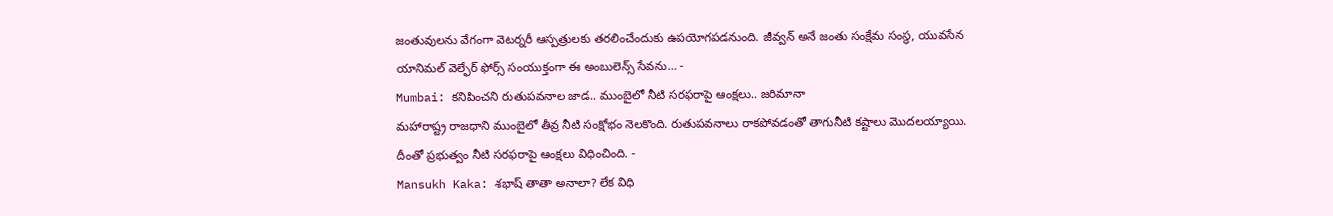జంతువులను వేగంగా వెటర్నరీ ఆస్పత్రులకు తరలించేందుకు ఉపయోగపడనుంది. జీవ్వన్ అనే జంతు సంక్షేమ సంస్థ, యువసేన యానిమల్ వెల్ఫేర్ ఫోర్స్ సంయుక్తంగా ఈ అంబులెన్స్ సేవను… -
Mumbai: కనిపించని రుతుపవనాల జాడ.. ముంబైలో నీటి సరఫరాపై ఆంక్షలు.. జరిమానా
మహారాష్ట్ర రాజధాని ముంబైలో తీవ్ర నీటి సంక్షోభం నెలకొంది. రుతుపవనాలు రాకపోవడంతో తాగునీటి కష్టాలు మొదలయ్యాయి. దీంతో ప్రభుత్వం నీటి సరఫరాపై ఆంక్షలు విధించింది. -
Mansukh Kaka: శభాష్ తాతా అనాలా? లేక విధి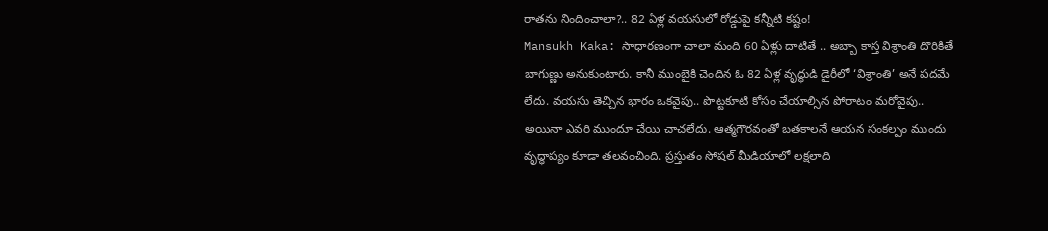రాతను నిందించాలా?.. 82 ఏళ్ల వయసులో రోడ్డుపై కన్నీటి కష్టం!
Mansukh Kaka: సాధారణంగా చాలా మంది 60 ఏళ్లు దాటితే .. అబ్బా కాస్త విశ్రాంతి దొరికితే బాగుణ్ణు అనుకుంటారు. కానీ ముంబైకి చెందిన ఓ 82 ఏళ్ల వృద్ధుడి డైరీలో ‘విశ్రాంతి’ అనే పదమే లేదు. వయసు తెచ్చిన భారం ఒకవైపు.. పొట్టకూటి కోసం చేయాల్సిన పోరాటం మరోవైపు.. అయినా ఎవరి ముందూ చేయి చాచలేదు. ఆత్మగౌరవంతో బతకాలనే ఆయన సంకల్పం ముందు వృద్ధాప్యం కూడా తలవంచింది. ప్రస్తుతం సోషల్ మీడియాలో లక్షలాది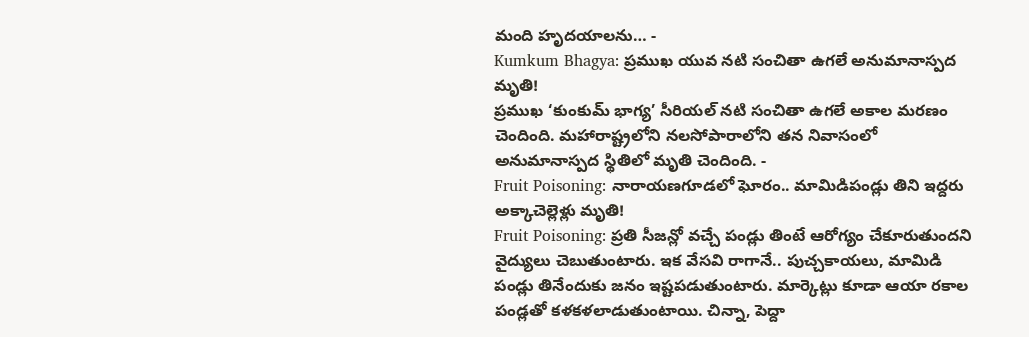మంది హృదయాలను… -
Kumkum Bhagya: ప్రముఖ యువ నటి సంచితా ఉగలే అనుమానాస్పద మృతి!
ప్రముఖ ‘కుంకుమ్ భాగ్య’ సీరియల్ నటి సంచితా ఉగలే అకాల మరణం చెందింది. మహారాష్ట్రలోని నలసోపారాలోని తన నివాసంలో అనుమానాస్పద స్థితిలో మృతి చెందింది. -
Fruit Poisoning: నారాయణగూడలో ఘోరం.. మామిడిపండ్లు తిని ఇద్దరు అక్కాచెల్లెళ్లు మృతి!
Fruit Poisoning: ప్రతి సీజన్లో వచ్చే పండ్లు తింటే ఆరోగ్యం చేకూరుతుందని వైద్యులు చెబుతుంటారు. ఇక వేసవి రాగానే.. పుచ్చకాయలు, మామిడి పండ్లు తినేందుకు జనం ఇష్టపడుతుంటారు. మార్కెట్లు కూడా ఆయా రకాల పండ్లతో కళకళలాడుతుంటాయి. చిన్నా, పెద్దా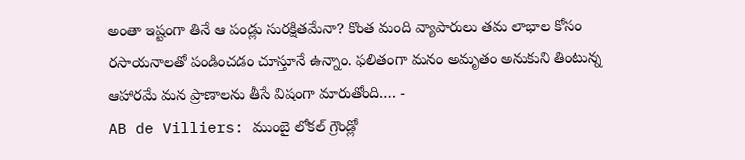అంతా ఇష్టంగా తినే ఆ పండ్లు సురక్షితమేనా? కొంత మంది వ్యాపారులు తమ లాభాల కోసం రసాయనాలతో పండించడం చూస్తూనే ఉన్నాం. ఫలితంగా మనం అమృతం అనుకుని తింటున్న ఆహారమే మన ప్రాణాలను తీసే విషంగా మారుతోంది.… -
AB de Villiers: ముంబై లోకల్ గ్రౌండ్లో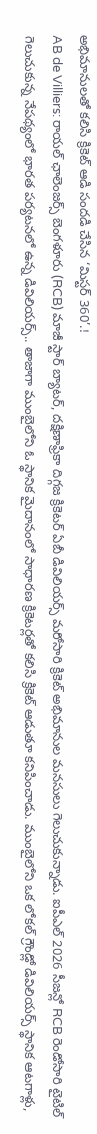అభిమానులతో కలిసి క్రికెట్ ఆడి సందడి చేసిన ‘మిస్టర్ 360’.!
AB de Villiers: రాయల్ ఛాలెంజర్స్ బెంగళూరు (RCB) మాజీ స్టార్ బ్యాటర్, దక్షిణాఫ్రికా దిగ్గజ క్రికెటర్ ఏబీ డివిలియర్స్ మరోసారి క్రికెట్ అభిమానుల మనసులు గెలుచుకున్నాడు. ఐపీఎల్ 2026 సీజన్లో RCB రెండోసారి టైటిల్ గెలుచుకున్న నేపథ్యంలో భారత పర్యటనలో ఉన్న డివిలియర్స్.. తాజాగా ముంబైలోని ఓ స్థానిక మైదానంలో సాధారణ క్రికెటర్లతో కలిసి క్రికెట్ ఆడుతూ కనిపించాడు. ముంబైలోని ఒక లోకల్ గ్రౌండ్లో డివిలియర్స్ స్థానిక ఆటగాళ్లు,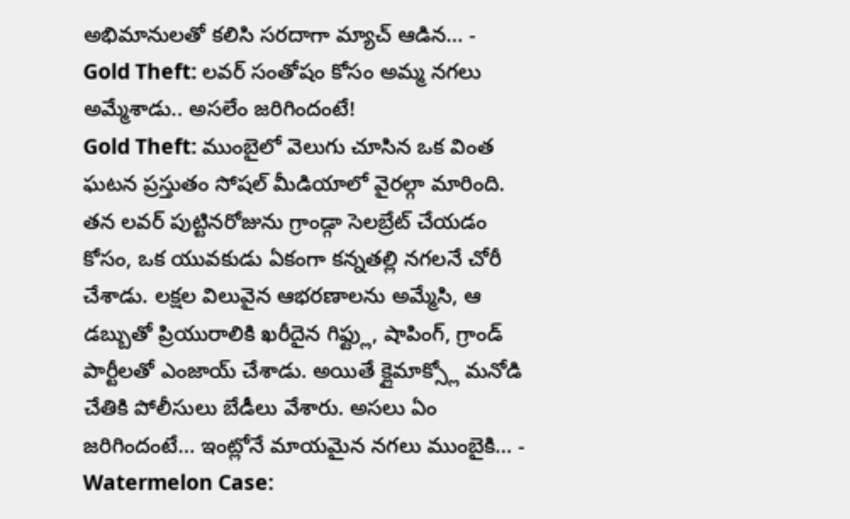అభిమానులతో కలిసి సరదాగా మ్యాచ్ ఆడిన… -
Gold Theft: లవర్ సంతోషం కోసం అమ్మ నగలు అమ్మేశాడు.. అసలేం జరిగిందంటే!
Gold Theft: ముంబైలో వెలుగు చూసిన ఒక వింత ఘటన ప్రస్తుతం సోషల్ మీడియాలో వైరల్గా మారింది. తన లవర్ పుట్టినరోజును గ్రాండ్గా సెలబ్రేట్ చేయడం కోసం, ఒక యువకుడు ఏకంగా కన్నతల్లి నగలనే చోరీ చేశాడు. లక్షల విలువైన ఆభరణాలను అమ్మేసి, ఆ డబ్బుతో ప్రియురాలికి ఖరీదైన గిఫ్ట్లు, షాపింగ్, గ్రాండ్ పార్టీలతో ఎంజాయ్ చేశాడు. అయితే క్లైమాక్స్లో మనోడి చేతికి పోలీసులు బేడీలు వేశారు. అసలు ఏం జరిగిందంటే… ఇంట్లోనే మాయమైన నగలు ముంబైకి… -
Watermelon Case: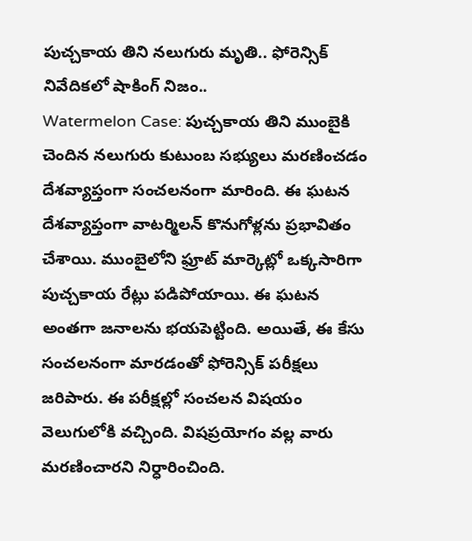పుచ్చకాయ తిని నలుగురు మృతి.. ఫోరెన్సిక్ నివేదికలో షాకింగ్ నిజం..
Watermelon Case: పుచ్చకాయ తిని ముంబైకి చెందిన నలుగురు కుటుంబ సభ్యులు మరణించడం దేశవ్యాప్తంగా సంచలనంగా మారింది. ఈ ఘటన దేశవ్యాప్తంగా వాటర్మిలన్ కొనుగోళ్లను ప్రభావితం చేశాయి. ముంబైలోని ఫ్రూట్ మార్కెట్లో ఒక్కసారిగా పుచ్చకాయ రేట్లు పడిపోయాయి. ఈ ఘటన అంతగా జనాలను భయపెట్టింది. అయితే, ఈ కేసు సంచలనంగా మారడంతో ఫోరెన్సిక్ పరీక్షలు జరిపారు. ఈ పరీక్షల్లో సంచలన విషయం వెలుగులోకి వచ్చింది. విషప్రయోగం వల్ల వారు మరణించారని నిర్ధారించింది.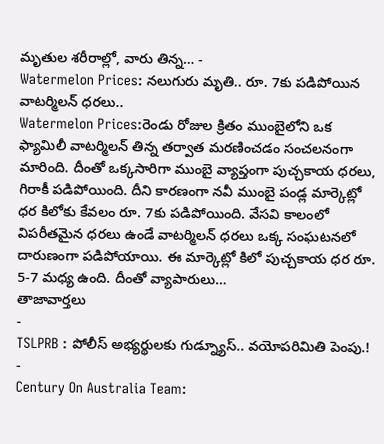మృతుల శరీరాల్లో, వారు తిన్న… -
Watermelon Prices: నలుగురు మృతి.. రూ. 7కు పడిపోయిన వాటర్మిలన్ ధరలు..
Watermelon Prices:రెండు రోజుల క్రితం ముంబైలోని ఒక ఫ్యామిలీ వాటర్మిలన్ తిన్న తర్వాత మరణించడం సంచలనంగా మారింది. దీంతో ఒక్కసారిగా ముంబై వ్యాప్తంగా పుచ్చకాయ ధరలు, గిరాకీ పడిపోయింది. దీని కారణంగా నవీ ముంబై పండ్ల మార్కెట్లో ధర కిలోకు కేవలం రూ. 7కు పడిపోయింది. వేసవి కాలంలో విపరీతమైన ధరలు ఉండే వాటర్మిలన్ ధరలు ఒక్క సంఘటనలో దారుణంగా పడిపోయాయి. ఈ మార్కెట్లో కిలో పుచ్చకాయ ధర రూ. 5-7 మధ్య ఉంది. దీంతో వ్యాపారులు…
తాజావార్తలు
-
TSLPRB : పోలీస్ అభ్యర్థులకు గుడ్న్యూస్.. వయోపరిమితి పెంపు.!
-
Century On Australia Team: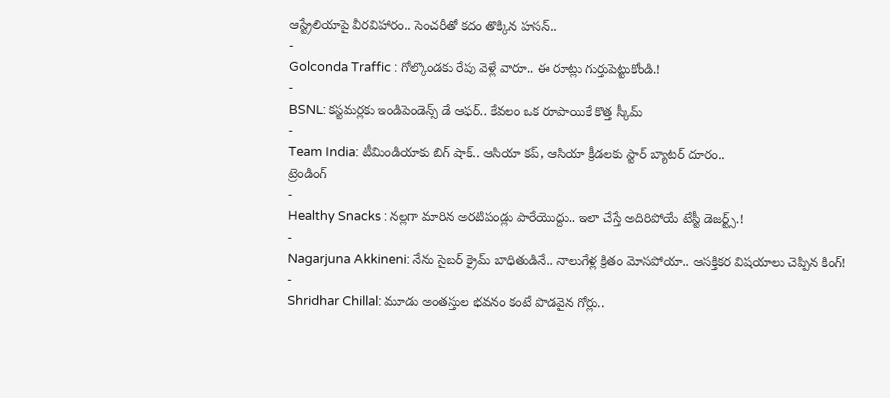ఆస్ట్రేలియాపై వీరవిహారం.. సెంచరీతో కదం తొక్కిన హసన్..
-
Golconda Traffic : గోల్కొండకు రేపు వెళ్లే వారూ.. ఈ రూట్లు గుర్తుపెట్టుకోండి.!
-
BSNL: కస్టమర్లకు ఇండిపెండెన్స్ డే ఆఫర్.. కేవలం ఒక రూపాయికే కొత్త స్కీమ్
-
Team India: టీమిండియాకు బిగ్ షాక్.. ఆసియా కప్, ఆసియా క్రీడలకు స్టార్ బ్యాటర్ దూరం..
ట్రెండింగ్
-
Healthy Snacks : నల్లగా మారిన అరటిపండ్లు పారేయొద్దు.. ఇలా చేస్తే అదిరిపోయే టేస్టీ డెజర్ట్స్.!
-
Nagarjuna Akkineni: నేను సైబర్ క్రైమ్ బాధితుడినే.. నాలుగేళ్ల క్రితం మోసపోయా.. ఆసక్తికర విషయాలు చెప్పిన కింగ్!
-
Shridhar Chillal: మూడు అంతస్తుల భవనం కంటే పొడవైన గోర్లు..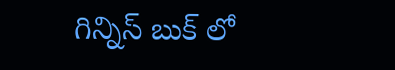గిన్నిస్ బుక్ లో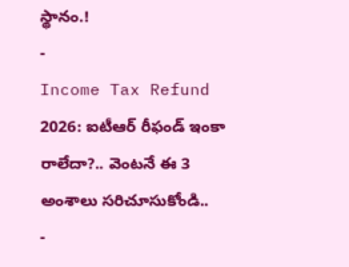స్థానం.!
-
Income Tax Refund 2026: ఐటీఆర్ రీఫండ్ ఇంకా రాలేదా?.. వెంటనే ఈ 3 అంశాలు సరిచూసుకోండి..
-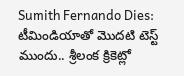Sumith Fernando Dies: టీమిండియాతో మొదటి టెస్ట్ ముందు.. శ్రీలంక క్రికెట్లో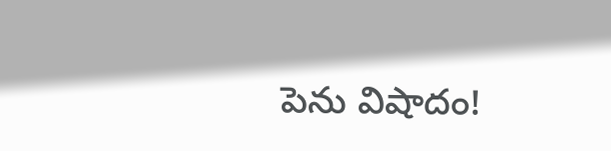పెను విషాదం!